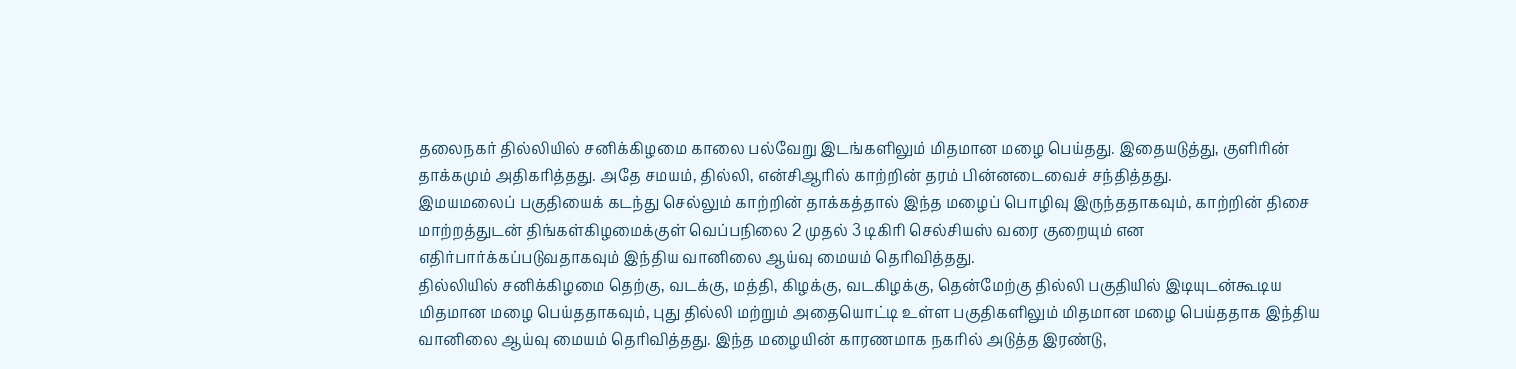தலைநகர் தில்லியில் சனிக்கிழமை காலை பல்வேறு இடங்களிலும் மிதமான மழை பெய்தது. இதையடுத்து, குளிரின் தாக்கமும் அதிகரித்தது. அதே சமயம், தில்லி, என்சிஆரில் காற்றின் தரம் பின்னடைவைச் சந்தித்தது.
இமயமலைப் பகுதியைக் கடந்து செல்லும் காற்றின் தாக்கத்தால் இந்த மழைப் பொழிவு இருந்ததாகவும், காற்றின் திசை மாற்றத்துடன் திங்கள்கிழமைக்குள் வெப்பநிலை 2 முதல் 3 டிகிரி செல்சியஸ் வரை குறையும் என எதிர்பார்க்கப்படுவதாகவும் இந்திய வானிலை ஆய்வு மையம் தெரிவித்தது.
தில்லியில் சனிக்கிழமை தெற்கு, வடக்கு, மத்தி, கிழக்கு, வடகிழக்கு, தென்மேற்கு தில்லி பகுதியில் இடியுடன்கூடிய மிதமான மழை பெய்ததாகவும், புது தில்லி மற்றும் அதையொட்டி உள்ள பகுதிகளிலும் மிதமான மழை பெய்ததாக இந்திய வானிலை ஆய்வு மையம் தெரிவித்தது. இந்த மழையின் காரணமாக நகரில் அடுத்த இரண்டு,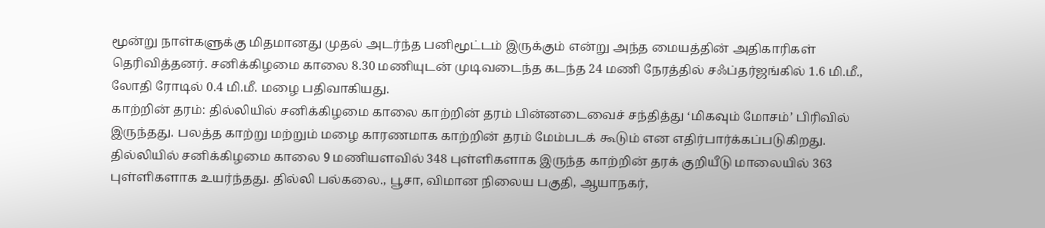மூன்று நாள்களுக்கு மிதமானது முதல் அடர்ந்த பனிமூட்டம் இருக்கும் என்று அந்த மையத்தின் அதிகாரிகள் தெரிவித்தனர். சனிக்கிழமை காலை 8.30 மணியுடன் முடிவடைந்த கடந்த 24 மணி நேரத்தில் சஃப்தர்ஜங்கில் 1.6 மி.மீ., லோதி ரோடில் 0.4 மி.மீ. மழை பதிவாகியது.
காற்றின் தரம்: தில்லியில் சனிக்கிழமை காலை காற்றின் தரம் பின்னடைவைச் சந்தித்து ‘மிகவும் மோசம்’ பிரிவில் இருந்தது. பலத்த காற்று மற்றும் மழை காரணமாக காற்றின் தரம் மேம்படக் கூடும் என எதிர்பார்க்கப்படுகிறது. தில்லியில் சனிக்கிழமை காலை 9 மணியளவில் 348 புள்ளிகளாக இருந்த காற்றின் தரக் குறியீடு மாலையில் 363 புள்ளிகளாக உயர்ந்தது. தில்லி பல்கலை., பூசா, விமான நிலைய பகுதி, ஆயாநகர்,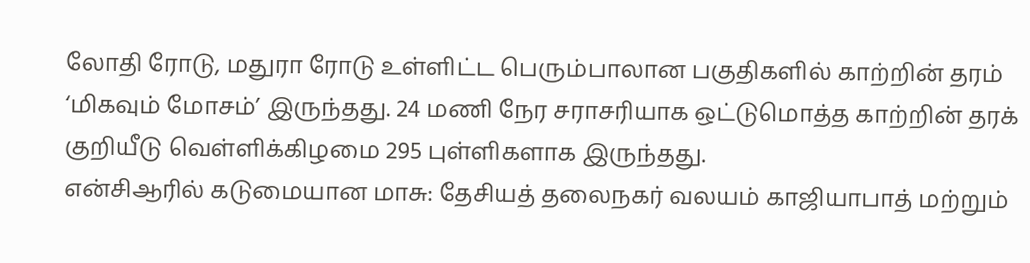லோதி ரோடு, மதுரா ரோடு உள்ளிட்ட பெரும்பாலான பகுதிகளில் காற்றின் தரம் ‘மிகவும் மோசம்’ இருந்தது. 24 மணி நேர சராசரியாக ஒட்டுமொத்த காற்றின் தரக் குறியீடு வெள்ளிக்கிழமை 295 புள்ளிகளாக இருந்தது.
என்சிஆரில் கடுமையான மாசு: தேசியத் தலைநகர் வலயம் காஜியாபாத் மற்றும்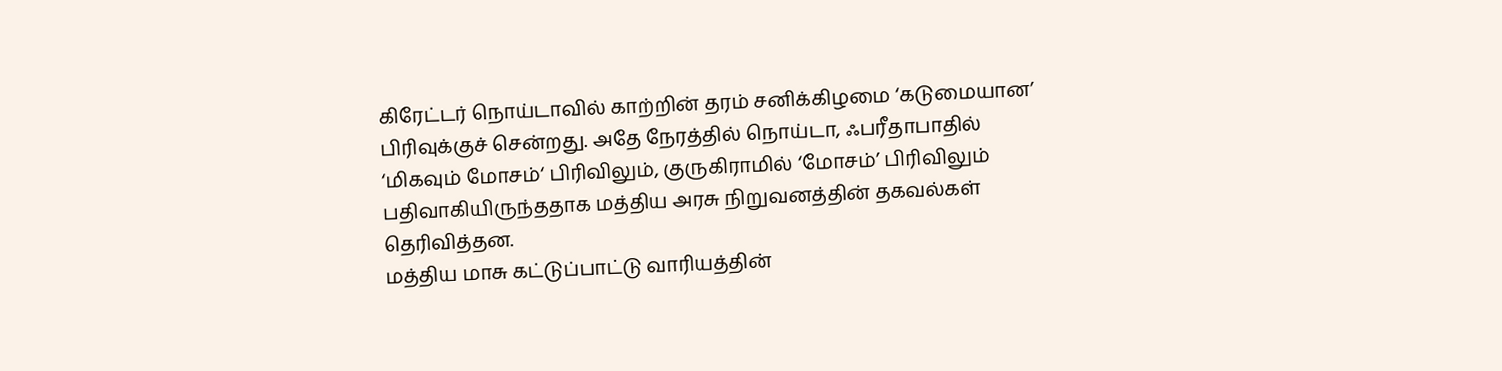கிரேட்டர் நொய்டாவில் காற்றின் தரம் சனிக்கிழமை ‘கடுமையான’ பிரிவுக்குச் சென்றது. அதே நேரத்தில் நொய்டா, ஃபரீதாபாதில் ‘மிகவும் மோசம்‘ பிரிவிலும், குருகிராமில் ‘மோசம்’ பிரிவிலும் பதிவாகியிருந்ததாக மத்திய அரசு நிறுவனத்தின் தகவல்கள் தெரிவித்தன.
மத்திய மாசு கட்டுப்பாட்டு வாரியத்தின்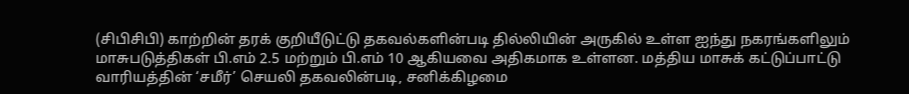(சிபிசிபி) காற்றின் தரக் குறியீடுட்டு தகவல்களின்படி தில்லியின் அருகில் உள்ள ஐந்து நகரங்களிலும் மாசுபடுத்திகள் பி.எம் 2.5 மற்றும் பி.எம் 10 ஆகியவை அதிகமாக உள்ளன. மத்திய மாசுக் கட்டுப்பாட்டு வாரியத்தின் ‘சமீர்’ செயலி தகவலின்படி, சனிக்கிழமை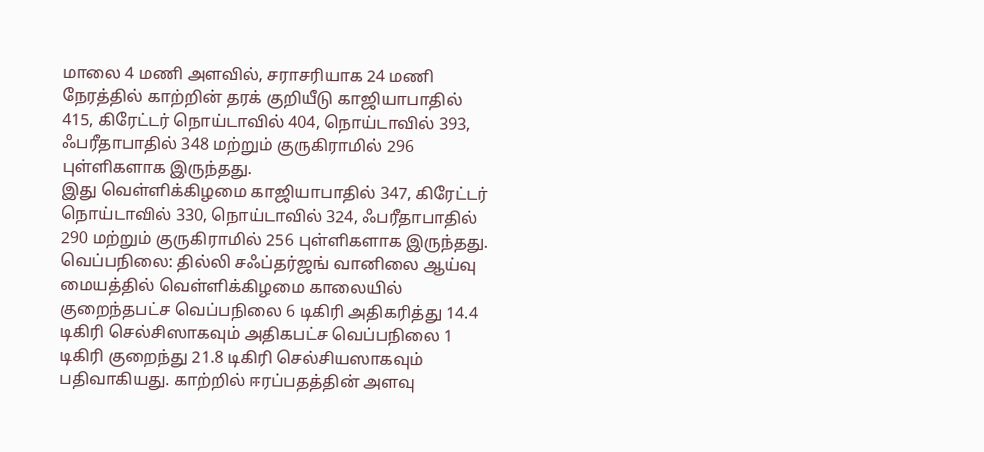மாலை 4 மணி அளவில், சராசரியாக 24 மணி நேரத்தில் காற்றின் தரக் குறியீடு காஜியாபாதில் 415, கிரேட்டர் நொய்டாவில் 404, நொய்டாவில் 393, ஃபரீதாபாதில் 348 மற்றும் குருகிராமில் 296 புள்ளிகளாக இருந்தது.
இது வெள்ளிக்கிழமை காஜியாபாதில் 347, கிரேட்டர் நொய்டாவில் 330, நொய்டாவில் 324, ஃபரீதாபாதில் 290 மற்றும் குருகிராமில் 256 புள்ளிகளாக இருந்தது.
வெப்பநிலை: தில்லி சஃப்தர்ஜங் வானிலை ஆய்வு மையத்தில் வெள்ளிக்கிழமை காலையில் குறைந்தபட்ச வெப்பநிலை 6 டிகிரி அதிகரித்து 14.4 டிகிரி செல்சிஸாகவும் அதிகபட்ச வெப்பநிலை 1 டிகிரி குறைந்து 21.8 டிகிரி செல்சியஸாகவும் பதிவாகியது. காற்றில் ஈரப்பதத்தின் அளவு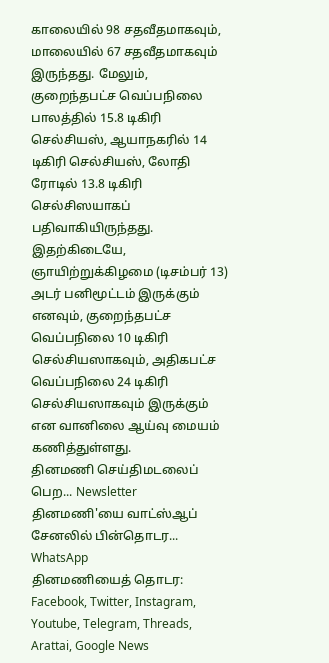காலையில் 98 சதவீதமாகவும், மாலையில் 67 சதவீதமாகவும் இருந்தது. மேலும், குறைந்தபட்ச வெப்பநிலை பாலத்தில் 15.8 டிகிரி செல்சியஸ், ஆயாநகரில் 14 டிகிரி செல்சியஸ், லோதி ரோடில் 13.8 டிகிரி செல்சிஸயாகப் பதிவாகியிருந்தது. இதற்கிடையே, ஞாயிற்றுக்கிழமை (டிசம்பர் 13) அடர் பனிமூட்டம் இருக்கும் எனவும், குறைந்தபட்ச வெப்பநிலை 10 டிகிரி செல்சியஸாகவும், அதிகபட்ச வெப்பநிலை 24 டிகிரி செல்சியஸாகவும் இருக்கும் என வானிலை ஆய்வு மையம் கணித்துள்ளது.
தினமணி செய்திமடலைப் பெற... Newsletter
தினமணி'யை வாட்ஸ்ஆப் சேனலில் பின்தொடர... WhatsApp
தினமணியைத் தொடர: Facebook, Twitter, Instagram, Youtube, Telegram, Threads, Arattai, Google News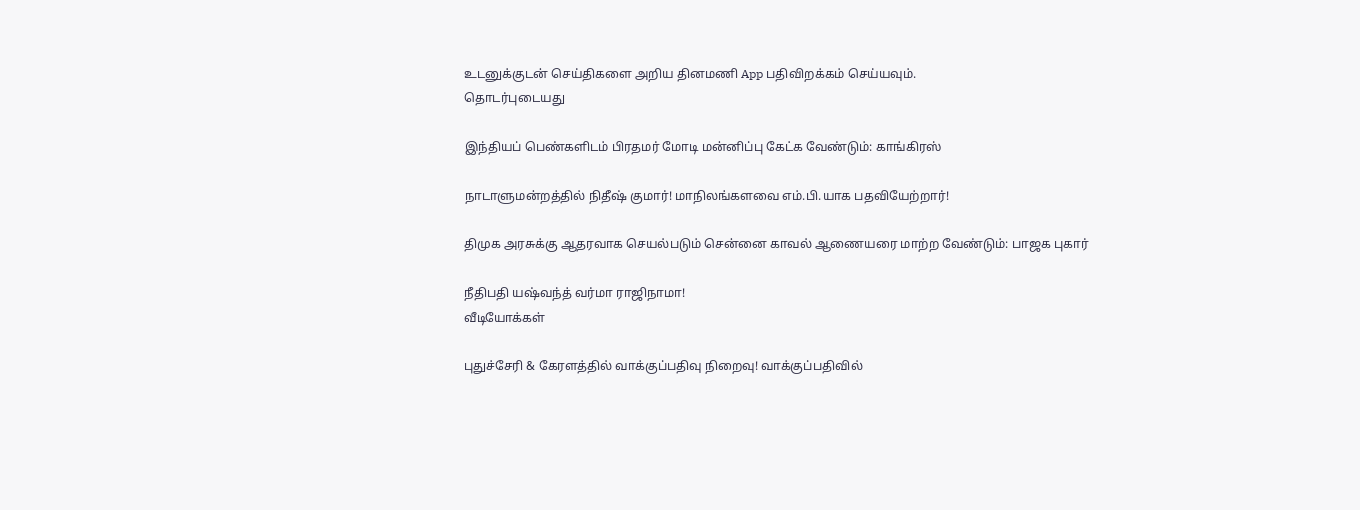உடனுக்குடன் செய்திகளை அறிய தினமணி App பதிவிறக்கம் செய்யவும்.
தொடர்புடையது

இந்தியப் பெண்களிடம் பிரதமர் மோடி மன்னிப்பு கேட்க வேண்டும்: காங்கிரஸ்

நாடாளுமன்றத்தில் நிதீஷ் குமார்! மாநிலங்களவை எம்.பி.யாக பதவியேற்றார்!

திமுக அரசுக்கு ஆதரவாக செயல்படும் சென்னை காவல் ஆணையரை மாற்ற வேண்டும்: பாஜக புகார்

நீதிபதி யஷ்வந்த் வர்மா ராஜிநாமா!
வீடியோக்கள்

புதுச்சேரி & கேரளத்தில் வாக்குப்பதிவு நிறைவு! வாக்குப்பதிவில்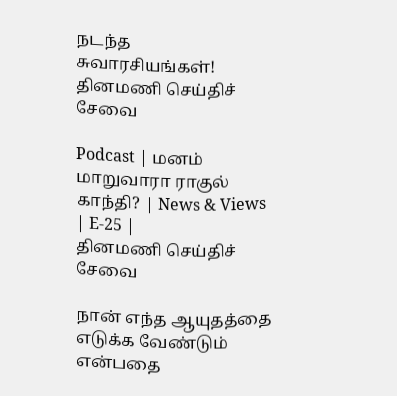நடந்த சுவாரசியங்கள்!
தினமணி செய்திச் சேவை

Podcast | மனம் மாறுவாரா ராகுல் காந்தி? | News & Views | E-25 |
தினமணி செய்திச் சேவை

நான் எந்த ஆயுதத்தை எடுக்க வேண்டும் என்பதை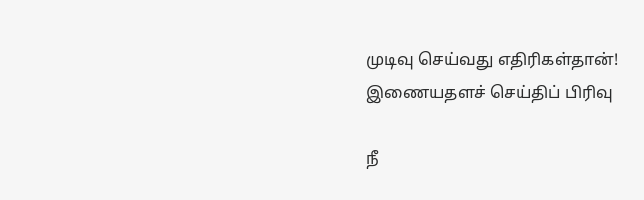முடிவு செய்வது எதிரிகள்தான்!
இணையதளச் செய்திப் பிரிவு

நீ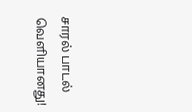சாரல் பாடல் வெளியானது!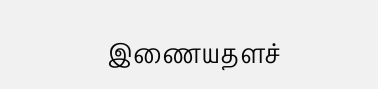இணையதளச்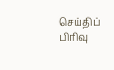செய்திப் பிரிவு